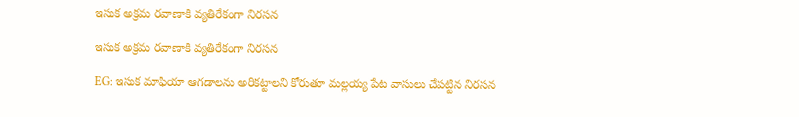ఇసుక అక్రమ రవాణాకి వ్యతిరేకంగా నిరసన

ఇసుక అక్రమ రవాణాకి వ్యతిరేకంగా నిరసన

EG: ఇసుక మాఫియా ఆగడాలను అరికట్టాలని కోరుతూ మల్లయ్య పేట వాసులు చేపట్టిన నిరసన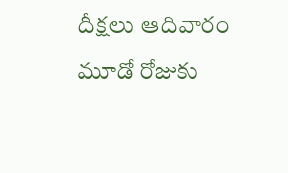దీక్షలు ఆదివారం మూడో రోజుకు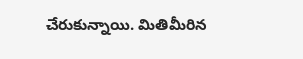చేరుకున్నాయి. మితిమీరిన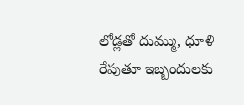లోడ్లతో దుమ్ము, ధూళి రేపుతూ ఇబ్బందులకు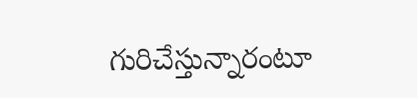గురిచేస్తున్నారంటూ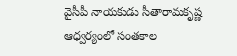వైసీపీ నాయకుడు సీతారామకృష్ణ ఆధ్వర్యంలో సంతకాల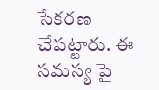సేకరణ చేపట్టారు. ఈ సమస్య పై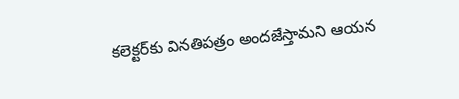కలెక్టర్‌కు వినతిపత్రం అందజేస్తామని ఆయన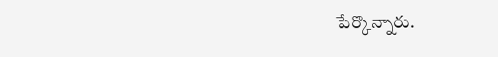పేర్కొన్నారు.